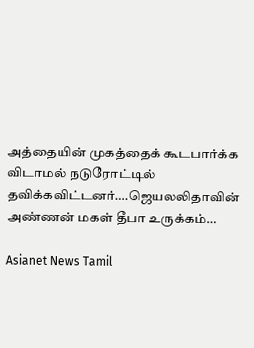அத்தையின் முகத்தைக் கூடபார்க்க விடாமல் நடுரோட்டில் தவிக்கவிட்டனர்….ஜெயலலிதாவின் அண்ணன் மகள் தீபா உருக்கம்…

Asianet News Tamil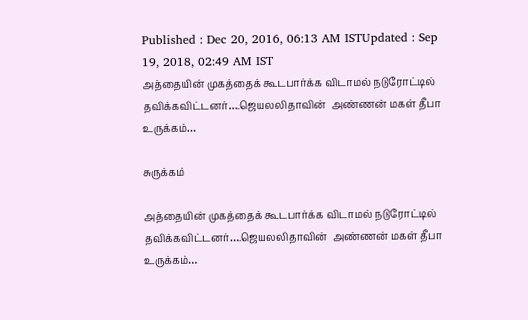Published : Dec 20, 2016, 06:13 AM ISTUpdated : Sep 19, 2018, 02:49 AM IST
அத்தையின் முகத்தைக் கூடபார்க்க விடாமல் நடுரோட்டில் தவிக்கவிட்டனர்….ஜெயலலிதாவின்  அண்ணன் மகள் தீபா உருக்கம்…

சுருக்கம்

அத்தையின் முகத்தைக் கூடபார்க்க விடாமல் நடுரோட்டில் தவிக்கவிட்டனர்….ஜெயலலிதாவின்  அண்ணன் மகள் தீபா உருக்கம்…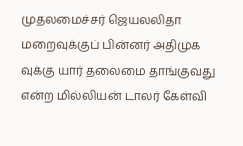முதலமைச்சர் ஜெயலலிதா மறைவுக்குப் பின்னர் அதிமுக வுக்கு யார் தலைமை தாங்குவது என்ற மில்லியன் டாலர் கேள்வி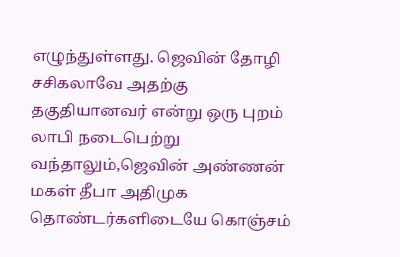எழுந்துள்ளது. ஜெவின் தோழி சசிகலாவே அதற்கு தகுதியானவர் என்று ஒரு புறம் லாபி நடைபெற்று வந்தாலும்,ஜெவின் அண்ணன் மகள் தீபா அதிமுக தொண்டர்களிடையே கொஞ்சம்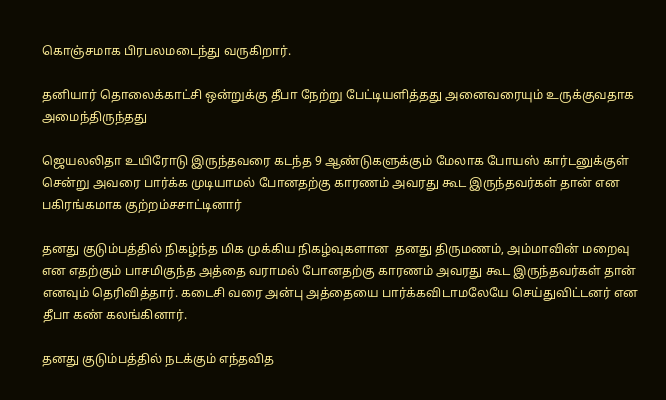கொஞ்சமாக பிரபலமடைந்து வருகிறார்.

தனியார் தொலைக்காட்சி ஒன்றுக்கு தீபா நேற்று பேட்டியளித்தது அனைவரையும் உருக்குவதாக அமைந்திருந்தது

ஜெயலலிதா உயிரோடு இருந்தவரை கடந்த 9 ஆண்டுகளுக்கும் மேலாக போயஸ் கார்டனுக்குள் சென்று அவரை பார்க்க முடியாமல் போனதற்கு காரணம் அவரது கூட இருந்தவர்கள் தான் என பகிரங்கமாக குற்றம்சசாட்டினார்

தனது குடும்பத்தில் நிகழ்ந்த மிக முக்கிய நிகழ்வுகளான  தனது திருமணம், அம்மாவின் மறைவு என எதற்கும் பாசமிகுந்த அத்தை வராமல் போனதற்கு காரணம் அவரது கூட இருந்தவர்கள் தான் எனவும் தெரிவித்தார். கடைசி வரை அன்பு அத்தையை பார்க்கவிடாமலேயே செய்துவிட்டனர் என தீபா கண் கலங்கினார்.

தனது குடும்பத்தில் நடக்கும் எந்தவித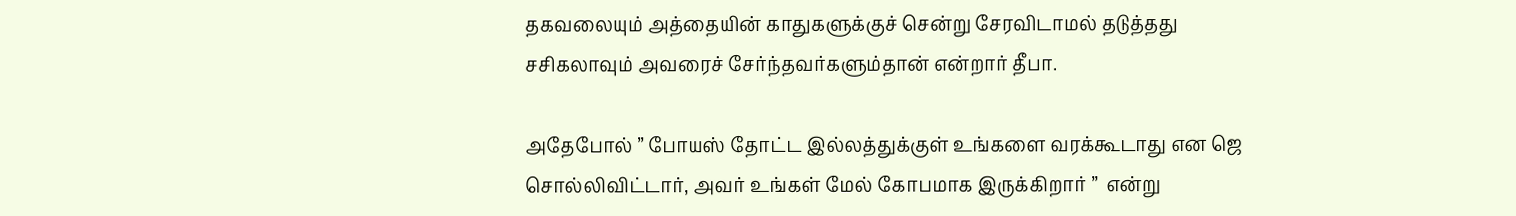தகவலையும் அத்தையின் காதுகளுக்குச் சென்று சேரவிடாமல் தடுத்தது சசிகலாவும் அவரைச் சேர்ந்தவர்களும்தான் என்றார் தீபா.

அதேபோல் ” போயஸ் தோட்ட இல்லத்துக்குள் உங்களை வரக்கூடாது என ஜெ சொல்லிவிட்டார், அவர் உங்கள் மேல் கோபமாக இருக்கிறார் ”  என்று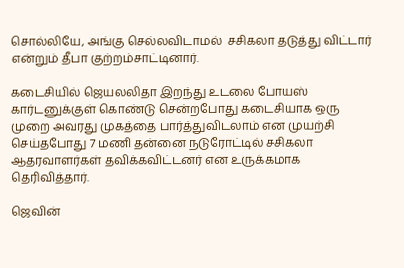சொல்லியே, அங்கு செல்லவிடாமல்  சசிகலா தடுத்து விட்டார் என்றும் தீபா குற்றம்சாட்டினார்.

கடைசியில் ஜெயலலிதா இறந்து உடலை போயஸ் கார்டனுக்குள் கொண்டு சென்றபோது கடைசியாக ஒரு முறை அவரது முகத்தை பார்த்துவிடலாம் என முயற்சி செய்தபோது 7 மணி தன்னை நடுரோட்டில் சசிகலா ஆதரவாளர்கள் தவிக்கவிட்டனர் என உருக்கமாக தெரிவித்தார்.

ஜெவின்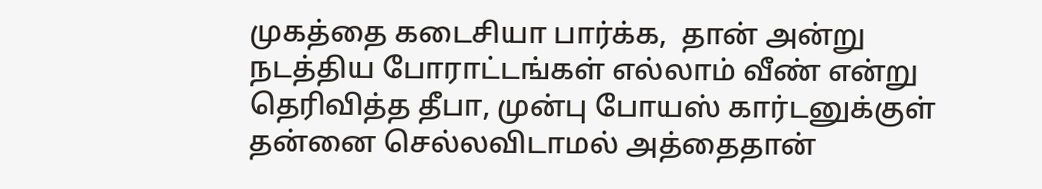முகத்தை கடைசியா பார்க்க,  தான் அன்று நடத்திய போராட்டங்கள் எல்லாம் வீண் என்று தெரிவித்த தீபா, முன்பு போயஸ் கார்டனுக்குள் தன்னை செல்லவிடாமல் அத்தைதான்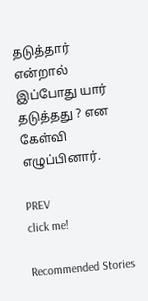தடுத்தார் என்றால்  இப்போது யார் தடுத்தது ? என கேள்வி எழுப்பினார்.

PREV
click me!

Recommended Stories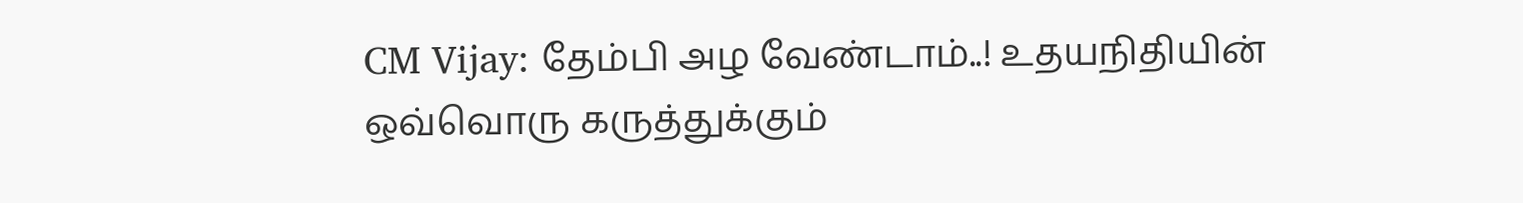CM Vijay: தேம்பி அழ வேண்டாம்..! உதயநிதியின் ஒவ்வொரு கருத்துக்கும்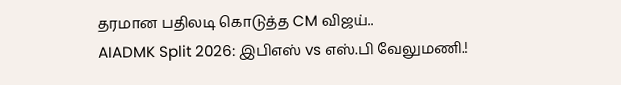தரமான பதிலடி கொடுத்த CM விஜய்..
AIADMK Split 2026: இபிஎஸ் vs எஸ்.பி வேலுமணி.!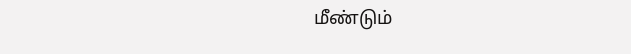மீண்டும்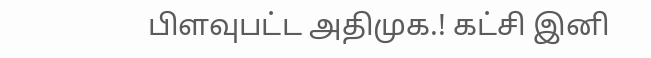பிளவுபட்ட அதிமுக.! கட்சி இனி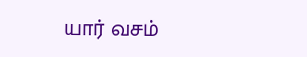யார் வசம்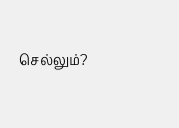செல்லும்?